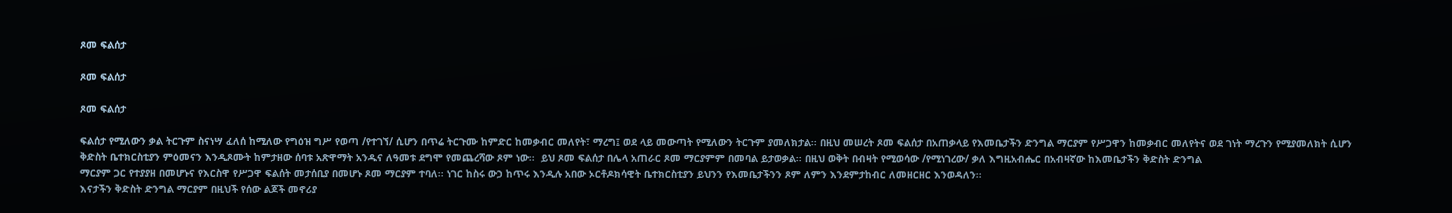ጾመ ፍልሰታ

ጾመ ፍልሰታ

ጾመ ፍልሰታ

ፍልሰታ የሚለውን ቃል ትርጉም ስናነሣ ፈለሰ ከሚለው የግዕዝ ግሥ የወጣ /የተገኘ/ ሲሆን በጥሬ ትርጉሙ ከምድር ከመቃብር መለየት፣ ማረግ፤ ወደ ላይ መውጣት የሚለውን ትርጉም ያመለክታል፡፡ በዚህ መሠረት ጾመ ፍልሰታ በአጠቃላይ የእመቤታችን ድንግል ማርያም የሥጋዋን ከመቃብር መለየትና ወደ ገነት ማረጉን የሚያመለክት ሲሆን ቅድስት ቤተክርስቲያን ምዕመናን እንዲጾሙት ከምታዘው ሰባቱ አጽዋማት አንዱና ለዓመቱ ደግሞ የመጨረሻው ጾም ነው፡፡  ይህ ጾመ ፍልሰታ በሌላ አጠራር ጾመ ማርያምም በመባል ይታወቃል፡፡ በዚህ ወቅት በብዛት የሚወሳው /የሚነገረው/ ቃለ እግዚአብሔር በአብዛኛው ከእመቤታችን ቅድስት ድንግል
ማርያም ጋር የተያያዘ በመሆኑና የእርስዋ የሥጋዋ ፍልሰት መታሰቢያ በመሆኑ ጾመ ማርያም ተባለ፡፡ ነገር ከስሩ ውኃ ከጥሩ እንዲሉ አበው ኦርቶዶክሳዊት ቤተክርስቲያን ይህንን የእመቤታችንን ጾም ለምን እንደምታከብር ለመዘርዘር እንወዳለን፡፡
እናታችን ቅድስት ድንግል ማርያም በዚህች የሰው ልጆች መኖሪያ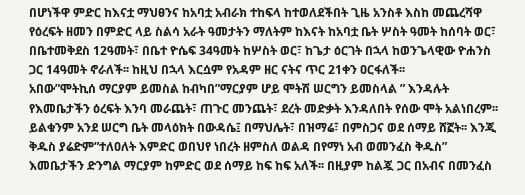በሆነችዋ ምድር ከእናቷ ማህፀንና ከአባቷ አብራክ ተከፍላ ከተወለደችበት ጊዜ አንስቶ እስከ መጨረሻዋ የዕረፍት ዘመን በምድር ላይ ስልሳ አራት ዓመታትን ማለትም ከእናት ከአባቷ ቤት ሦስት ዓመት ከሰባት ወር፣ በቤተመቅደስ 12ዓመት፣ በቤተ ዮሴፍ 34ዓመት ከሦስት ወር፣ ከጌታ ዕርገት በኋላ ከወንጌላዊው ዮሐንስ ጋር 14ዓመት ኖራለች፡፡ ከዚህ በኋላ እርሷም የአዳም ዘር ናትና ጥር 21ቀን ዐርፋለች፡፡
አበው”ሞትኪሰ ማርያም ይመስል ከብካበ”ማርያም ሆይ ሞትሽ ሠርግን ይመስላል ” እንዳሉት የእመቤታችን ዕረፍት እንባ መራጨት፣ ጠጉር መንጨት፣ ደረት መድቃት እንዳለበት የሰው ሞት አልነበረም፡፡ ይልቁንም አንደ ሠርግ ቤት መላዕክት በውዳሴ፤ በማህሌት፣ በዝማሬ፣ በምስጋና ወደ ሰማይ ሸኟት፡፡ እንጂ ቅዱስ ያሬድም”ተለዐለት እምድር ወበህየ ነበረት ዘምስለ ወልዳ በየማነ አብ ወመንፈስ ቅዱስ” እመቤታችን ድንግል ማርያም ከምድር ወደ ሰማይ ከፍ ከፍ አለች፡፡ በዚያም ከልጇ ጋር በአብና በመንፈስ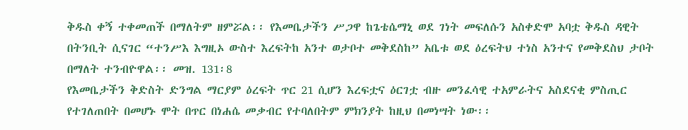ቅዱስ ቀኝ ተቀመጠች በማለትም ዘምሯል፡፡ የእመቤታችን ሥጋዋ ከጌቴሴማኒ ወደ ገነት መፍለሱን አስቀድሞ አባቷ ቅዱስ ዳዊት በትንቢት ሲናገር “ተንሥእ እግዚኦ ውስተ እረፍትከ አንተ ወታቦተ መቅደስከ” አቤቱ ወደ ዕረፍትህ ተነስ አንተና የመቅደስህ ታቦት በማለት ተንብዮዋል፡፡ መዝ. 131፡8
የእመቤታችን ቅድስት ድንግል ማርያም ዕረፍት ጥር 21 ሲሆን እረፍቷና ዕርገቷ ብዙ መንፈሳዊ ተአምራትና አስደናቂ ምስጢር የተገለጠበት በመሆኑ ሞት በጥር በነሐሴ መቃብር የተባለበትም ምክንያት ከዚህ በመነሣት ነው፡፡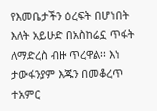የእመቤታችን ዕረፍት በሆነበት እለት አይሁድ በአስከሬኗ ጥፋት ለማድረስ ብዙ ጥረዋል፡፡ እነ ታውፋንያም እጁን በመቆረጥ ተአምር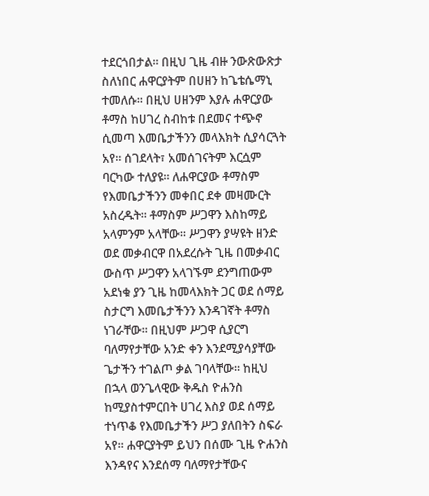ተደርጎበታል፡፡ በዚህ ጊዜ ብዙ ንውጽውጽታ ስለነበር ሐዋርያትም በሀዘን ከጌቴሴማኒ ተመለሱ፡፡ በዚህ ሀዘንም እያሉ ሐዋርያው ቶማስ ከሀገረ ስብከቱ በደመና ተጭኖ ሲመጣ እመቤታችንን መላእክት ሲያሳርጓት አየ፡፡ ሰገደላት፣ አመሰገናትም እርሷም ባርካው ተለያዩ፡፡ ለሐዋርያው ቶማስም የእመቤታችንን መቀበር ደቀ መዛሙርት አስረዱት፡፡ ቶማስም ሥጋዋን እስከማይ አላምንም አላቸው፡፡ ሥጋዋን ያሣዩት ዘንድ ወደ መቃብርዋ በአደረሱት ጊዜ በመቃብር ውስጥ ሥጋዋን አላገኙም ደንግጠውም አደነቁ ያን ጊዜ ከመላእክት ጋር ወደ ሰማይ ስታርግ እመቤታችንን እንዳገኛት ቶማስ ነገራቸው፡፡ በዚህም ሥጋዋ ሲያርግ ባለማየታቸው አንድ ቀን እንደሚያሳያቸው ጌታችን ተገልጦ ቃል ገባላቸው፡፡ ከዚህ በኋላ ወንጌላዊው ቅዱስ ዮሐንስ ከሚያስተምርበት ሀገረ እስያ ወደ ሰማይ ተነጥቆ የእመቤታችን ሥጋ ያለበትን ስፍራ አየ፡፡ ሐዋርያትም ይህን በሰሙ ጊዜ ዮሐንስ እንዳየና እንደሰማ ባለማየታቸውና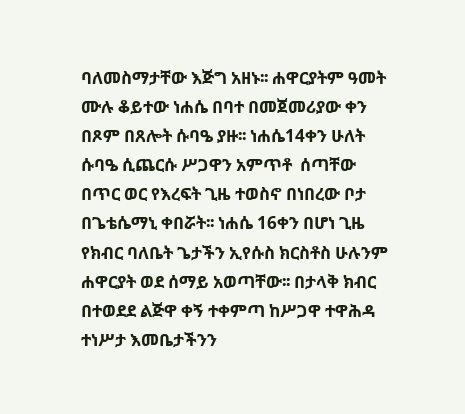ባለመስማታቸው እጅግ አዘኑ፡፡ ሐዋርያትም ዓመት ሙሉ ቆይተው ነሐሴ በባተ በመጀመሪያው ቀን በጾም በጸሎት ሱባዔ ያዙ፡፡ ነሐሴ14ቀን ሁለት ሱባዔ ሲጨርሱ ሥጋዋን አምጥቶ  ሰጣቸው በጥር ወር የእረፍት ጊዜ ተወስኖ በነበረው ቦታ በጌቴሴማኒ ቀበሯት፡፡ ነሐሴ 16ቀን በሆነ ጊዜ የክብር ባለቤት ጌታችን ኢየሱስ ክርስቶስ ሁሉንም ሐዋርያት ወደ ሰማይ አወጣቸው፡፡ በታላቅ ክብር በተወደደ ልጅዋ ቀኝ ተቀምጣ ከሥጋዋ ተዋሕዳ ተነሥታ እመቤታችንን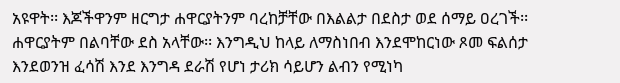አዩዋት፡፡ እጆችዋንም ዘርግታ ሐዋርያትንም ባረከቻቸው በእልልታ በደስታ ወደ ሰማይ ዐረገች፡፡ ሐዋርያትም በልባቸው ደስ አላቸው፡፡ እንግዲህ ከላይ ለማስነበብ እንደሞከርነው ጾመ ፍልሰታ እንደወንዝ ፈሳሽ እንደ እንግዳ ደራሽ የሆነ ታሪክ ሳይሆን ልብን የሚነካ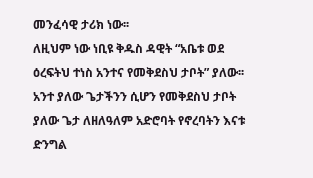መንፈሳዊ ታሪክ ነው፡፡
ለዚህም ነው ነቢዩ ቅዱስ ዳዊት “አቤቱ ወደ ዕረፍትህ ተነስ አንተና የመቅደስህ ታቦት” ያለው፡፡ አንተ ያለው ጌታችንን ሲሆን የመቅደስህ ታቦት ያለው ጌታ ለዘለዓለም አድሮባት የኖረባትን እናቱ ድንግል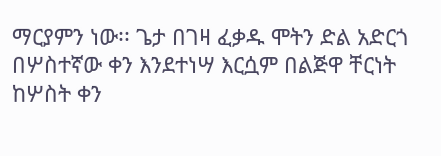ማርያምን ነው፡፡ ጌታ በገዛ ፈቃዱ ሞትን ድል አድርጎ በሦስተኛው ቀን እንደተነሣ እርሷም በልጅዋ ቸርነት ከሦስት ቀን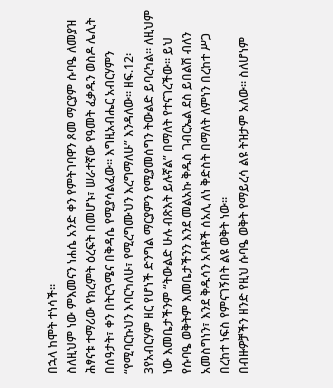በኋላ ከሞት ተነሳች፡፡
ስለዚህም ነው ምእመናን ነሐሴ አንድ ቀን የምትገባዋን ጾመ ማርያም ሱባዔ ለመያዝ ሕፃናቱ ተማሪው የክረምት ዕረፍት በመሆኑ፣ ሠራተኛው የዓመት ፈቃዱን ወስዶ ሌሊት በሰዓታት፣ ቀን በትርጓሜና በቅዳሴ የሚያሳልፈው፡፡ እግዚአብሔር አብርሃምን “የሚባርኩህን እባርካለሁ፣ የሚረግሙህን እረግማለሁ” እንዳለው፡፡ ዘፍ.12፡3የአብርሃም ዘር የሆነች ድንግል ማርያምን የሚያመሰግን ትውልድ ይባረካል፡፡ ለዚህም ነው እመቤታችንም “ትውልድ ሁሉ ብጽእት ይሉኛል” በማለት የተናገረችው፡፡ ይህ የሱባዔ ወቅትም እመቤታችንን እንደ መልአኩ ቅዱስ ገብርኤል ደስ ይበልሽ ብለን አመስግነን፣ እንደ ቅዱሳን አባቶች ሰአሊ ለነ ቅድስት በማለት ለምነን በረከተ ሥጋ በረከተ ነፍስ የምናገኝበት ልዩ ወቅት ነው፡፡
በብዙዎቻችን ዘንድ የዚህ ሱባዔ ወቅት የማይረሳ ልዩ ትዝታም አለው፡፡ ስለሆነም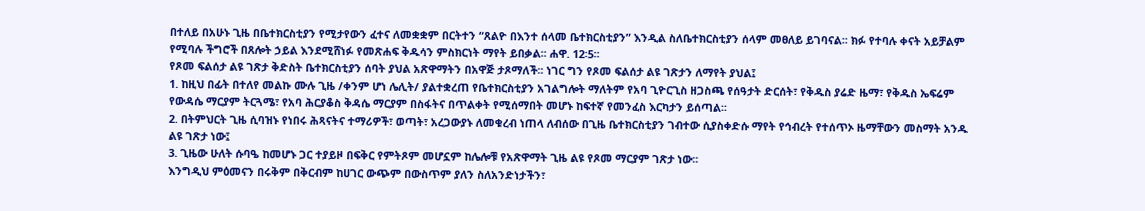በተለይ በአሁኑ ጊዜ በቤተክርስቲያን የሚታየውን ፈተና ለመቋቋም በርትተን “ጸልዮ በእንተ ሰላመ ቤተክርስቲያን” እንዲል ስለቤተክርስቲያን ሰላም መፀለይ ይገባናል፡፡ ክፉ የተባሉ ቀናት አይቻልም የሚባሉ ችግሮች በጸሎት ኃይል እንደሚሸነፉ የመጽሐፍ ቅዱሳን ምስክርነት ማየት ይበቃል፡፡ ሐዋ. 12፡5፡፡
የጾመ ፍልሰታ ልዩ ገጽታ ቅድስት ቤተክርስቲያን ሰባት ያህል አጽዋማትን በአዋጅ ታጾማለች፡፡ ነገር ግን የጾመ ፍልሰታ ልዩ ገጽታን ለማየት ያህል፤
1. ከዚህ በፊት በተለየ መልኩ ሙሉ ጊዜ /ቀንም ሆነ ሌሊት/ ያልተቋረጠ የቤተክርስቲያን አገልግሎት ማለትም የአባ ጊዮርጊስ ዘጋስጫ የሰዓታት ድርሰት፣ የቅዱስ ያሬድ ዜማ፣ የቅዱስ ኤፍሬም የውዳሴ ማርያም ትርጓሜ፣ የአባ ሕርያቆስ ቅዳሴ ማርያም በስፋትና በጥልቀት የሚሰማበት መሆኑ ከፍተኛ የመንፈስ እርካታን ይሰጣል፡፡
2. በትምህርት ጊዜ ሲባዝኑ የነበሩ ሕጻናትና ተማሪዎች፣ ወጣት፣ አረጋውያኑ ለመቁረብ ነጠላ ለብሰው በጊዜ ቤተክርስቲያን ገብተው ሲያስቀድሱ ማየት የኅብረት የተሰጥኦ ዜማቸውን መስማት አንዱ ልዩ ገጽታ ነው፤
3. ጊዜው ሁለት ሱባዔ ከመሆኑ ጋር ተያይዞ በፍቅር የምትጾም መሆኗም ከሌሎቹ የአጽዋማት ጊዜ ልዩ የጾመ ማርያም ገጽታ ነው፡፡
እንግዲህ ምዕመናን በሩቅም በቅርብም ከሀገር ውጭም በውስጥም ያለን ስለአንድነታችን፣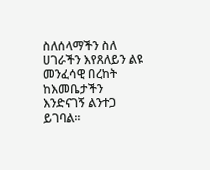ስለሰላማችን ስለ ሀገራችን እየጸለይን ልዩ መንፈሳዊ በረከት ከእመቤታችን እንድናገኝ ልንተጋ ይገባል፡፡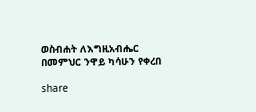ወስብሐት ለእግዚአብሔር
በመምህር ንዋይ ካሳሁን የቀረበ

share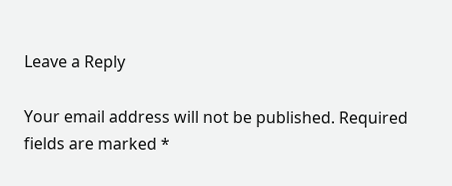Leave a Reply

Your email address will not be published. Required fields are marked *